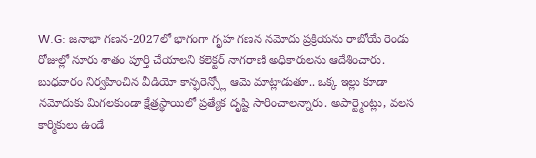W.G: జనాభా గణన-2027లో భాగంగా గృహ గణన నమోదు ప్రక్రియను రాబోయే రెండు రోజుల్లో నూరు శాతం పూర్తి చేయాలని కలెక్టర్ నాగరాణి అధికారులను ఆదేశించారు. బుధవారం నిర్వహించిన వీడియో కాన్ఫరెన్స్లో ఆమె మాట్లాడుతూ.. ఒక్క ఇల్లు కూడా నమోదుకు మిగలకుండా క్షేత్రస్థాయిలో ప్రత్యేక దృష్టి సారించాలన్నారు. అపార్ట్మెంట్లు, వలస కార్మికులు ఉండే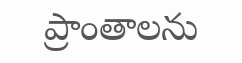ప్రాంతాలను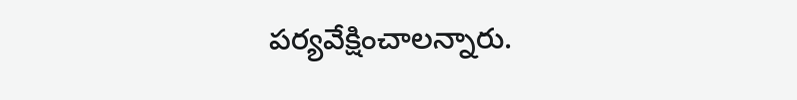పర్యవేక్షించాలన్నారు.